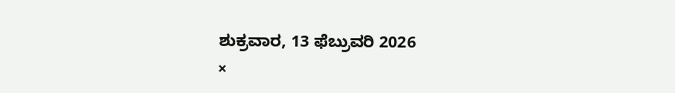ಶುಕ್ರವಾರ, 13 ಫೆಬ್ರುವರಿ 2026
×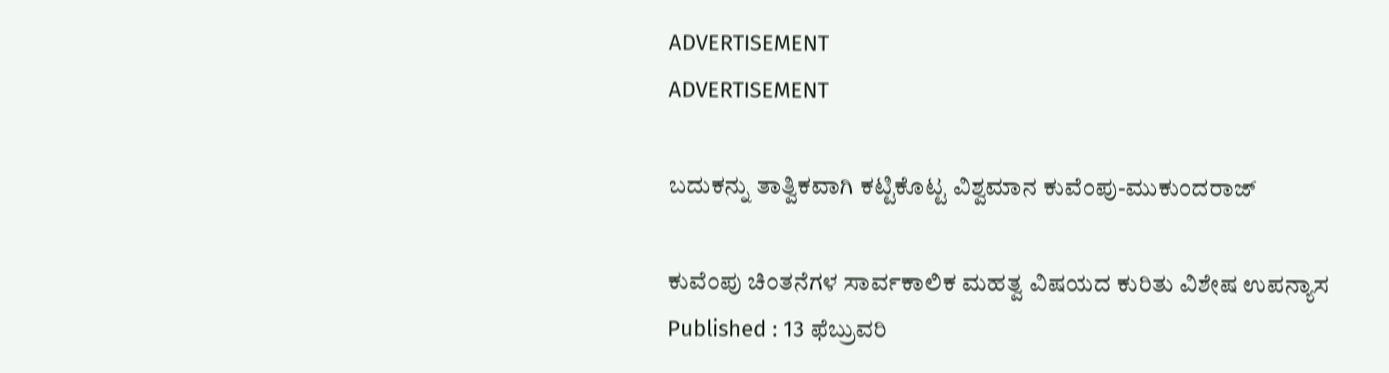ADVERTISEMENT
ADVERTISEMENT

ಬದುಕನ್ನು ತಾತ್ವಿಕವಾಗಿ ಕಟ್ಟಿಕೊಟ್ಟ ವಿಶ್ವಮಾನ ಕುವೆಂಪು-ಮುಕುಂದರಾಜ್

ಕುವೆಂಪು ಚಿಂತನೆಗಳ ಸಾರ್ವಕಾಲಿಕ ಮಹತ್ವ ವಿಷಯದ ಕುರಿತು ವಿಶೇಷ ಉಪನ್ಯಾಸ
Published : 13 ಫೆಬ್ರುವರಿ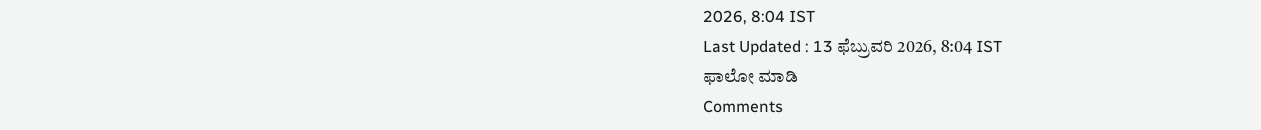2026, 8:04 IST
Last Updated : 13 ಫೆಬ್ರುವರಿ 2026, 8:04 IST
ಫಾಲೋ ಮಾಡಿ
Comments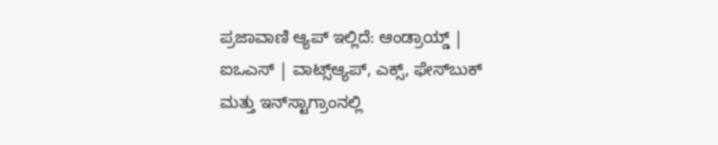ಪ್ರಜಾವಾಣಿ ಆ್ಯಪ್ ಇಲ್ಲಿದೆ: ಆಂಡ್ರಾಯ್ಡ್ | ಐಒಎಸ್ | ವಾಟ್ಸ್ಆ್ಯಪ್, ಎಕ್ಸ್, ಫೇಸ್‌ಬುಕ್ ಮತ್ತು ಇನ್‌ಸ್ಟಾಗ್ರಾಂನಲ್ಲಿ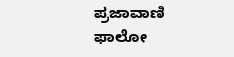ಪ್ರಜಾವಾಣಿ ಫಾಲೋ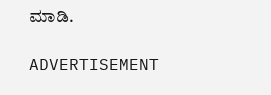ಮಾಡಿ.

ADVERTISEMENT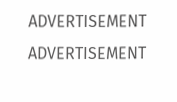ADVERTISEMENT
ADVERTISEMENT